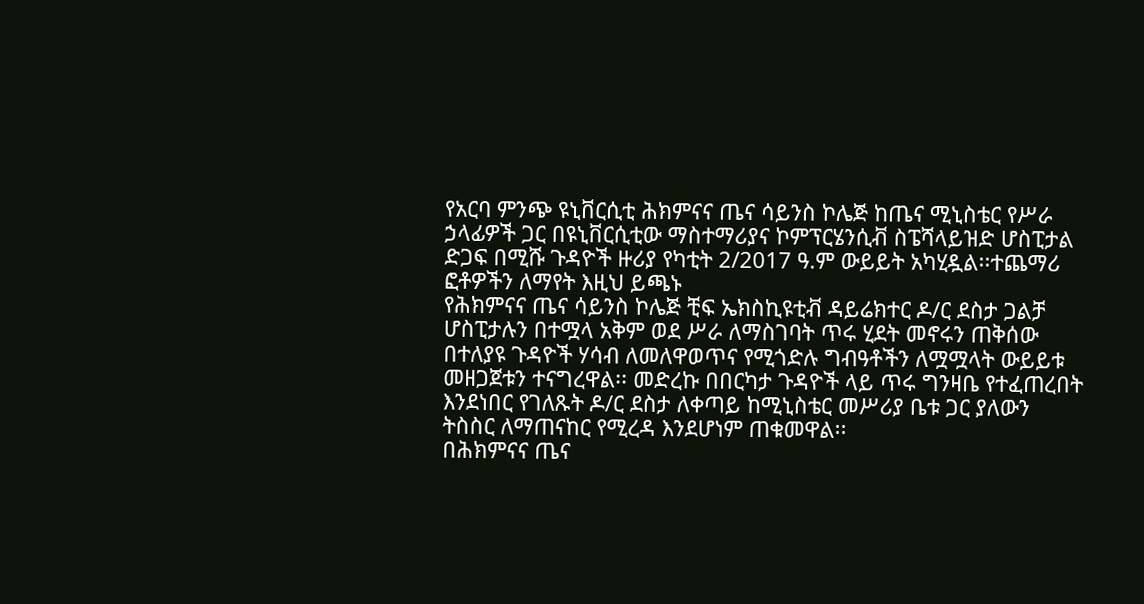የአርባ ምንጭ ዩኒቨርሲቲ ሕክምናና ጤና ሳይንስ ኮሌጅ ከጤና ሚኒስቴር የሥራ ኃላፊዎች ጋር በዩኒቨርሲቲው ማስተማሪያና ኮምፕርሄንሲቭ ስፔሻላይዝድ ሆስፒታል ድጋፍ በሚሹ ጉዳዮች ዙሪያ የካቲት 2/2017 ዓ.ም ውይይት አካሂዷል፡፡ተጨማሪ ፎቶዎችን ለማየት እዚህ ይጫኑ
የሕክምናና ጤና ሳይንስ ኮሌጅ ቺፍ ኤክስኪዩቲቭ ዳይሬክተር ዶ/ር ደስታ ጋልቻ ሆስፒታሉን በተሟላ አቅም ወደ ሥራ ለማስገባት ጥሩ ሂደት መኖሩን ጠቅሰው በተለያዩ ጉዳዮች ሃሳብ ለመለዋወጥና የሚጎድሉ ግብዓቶችን ለሟሟላት ውይይቱ መዘጋጀቱን ተናግረዋል፡፡ መድረኩ በበርካታ ጉዳዮች ላይ ጥሩ ግንዛቤ የተፈጠረበት እንደነበር የገለጹት ዶ/ር ደስታ ለቀጣይ ከሚኒስቴር መሥሪያ ቤቱ ጋር ያለውን ትስስር ለማጠናከር የሚረዳ እንደሆነም ጠቁመዋል፡፡
በሕክምናና ጤና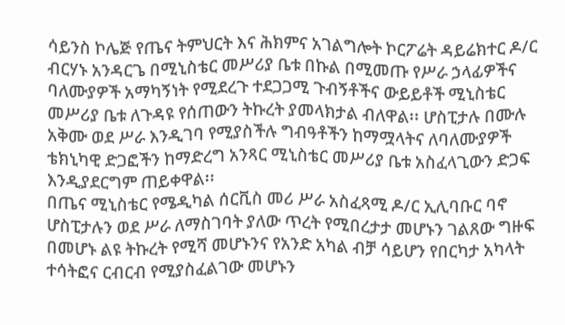ሳይንስ ኮሌጅ የጤና ትምህርት እና ሕክምና አገልግሎት ኮርፖሬት ዳይሬክተር ዶ/ር ብርሃኑ አንዳርጌ በሚኒስቴር መሥሪያ ቤቱ በኩል በሚመጡ የሥራ ኃላፊዎችና ባለሙያዎች አማካኝነት የሚደረጉ ተደጋጋሚ ጉብኝቶችና ውይይቶች ሚኒስቴር መሥሪያ ቤቱ ለጉዳዩ የሰጠውን ትኩረት ያመላክታል ብለዋል፡፡ ሆስፒታሉ በሙሉ አቅሙ ወደ ሥራ እንዲገባ የሚያስችሉ ግብዓቶችን ከማሟላትና ለባለሙያዎች ቴክኒካዊ ድጋፎችን ከማድረግ አንጻር ሚኒስቴር መሥሪያ ቤቱ አስፈላጊውን ድጋፍ እንዲያደርግም ጠይቀዋል፡፡
በጤና ሚኒስቴር የሜዲካል ሰርቪስ መሪ ሥራ አስፈጻሚ ዶ/ር ኢሊባቡር ባኖ ሆስፒታሉን ወደ ሥራ ለማስገባት ያለው ጥረት የሚበረታታ መሆኑን ገልጸው ግዙፍ በመሆኑ ልዩ ትኩረት የሚሻ መሆኑንና የአንድ አካል ብቻ ሳይሆን የበርካታ አካላት ተሳትፎና ርብርብ የሚያስፈልገው መሆኑን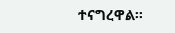ተናግረዋል፡፡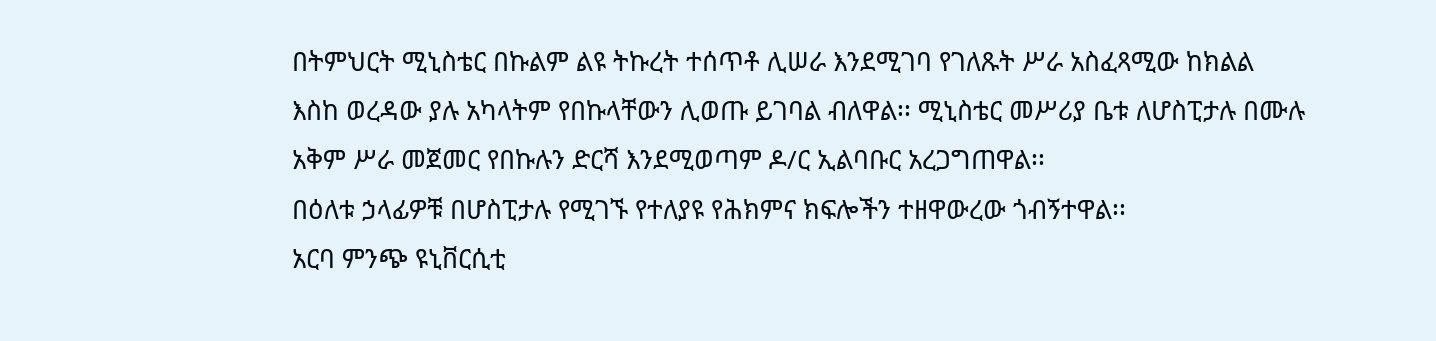በትምህርት ሚኒስቴር በኩልም ልዩ ትኩረት ተሰጥቶ ሊሠራ እንደሚገባ የገለጹት ሥራ አስፈጻሚው ከክልል እስከ ወረዳው ያሉ አካላትም የበኩላቸውን ሊወጡ ይገባል ብለዋል፡፡ ሚኒስቴር መሥሪያ ቤቱ ለሆስፒታሉ በሙሉ አቅም ሥራ መጀመር የበኩሉን ድርሻ እንደሚወጣም ዶ/ር ኢልባቡር አረጋግጠዋል፡፡
በዕለቱ ኃላፊዎቹ በሆስፒታሉ የሚገኙ የተለያዩ የሕክምና ክፍሎችን ተዘዋውረው ጎብኝተዋል፡፡
አርባ ምንጭ ዩኒቨርሲቲ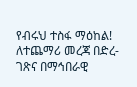የብሩህ ተስፋ ማዕከል!
ለተጨማሪ መረጃ በድረ-ገጽና በማኅበራዊ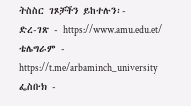ትስስር ገጾቻችን ይከተሉን፡-
ድረ-ገጽ - https://www.amu.edu.et/
ቴሌግራም - https://t.me/arbaminch_university
ፌስቡክ -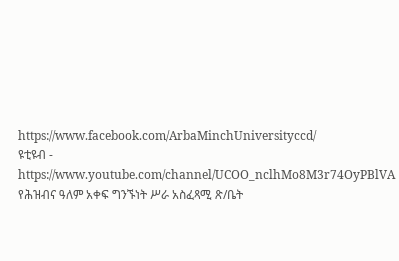https://www.facebook.com/ArbaMinchUniversityccd/
ዩቲዩብ - https://www.youtube.com/channel/UCOO_nclhMo8M3r74OyPBlVA
የሕዝብና ዓለም አቀፍ ግንኙነት ሥራ አስፈጻሚ ጽ/ቤት